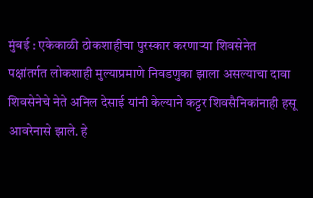मुंबई : एकेकाळी ठोकशाहीचा पुरस्कार करणाऱ्या शिवसेनेत पक्षांतर्गत लोकशाही मुल्याप्रमाणे निवडणुका झाला असल्याचा दावा शिवसेनेचे नेते अनिल देसाई यांनी केल्याने कट्टर शिवसैनिकांनाही हसू आवरेनासे झाले. हे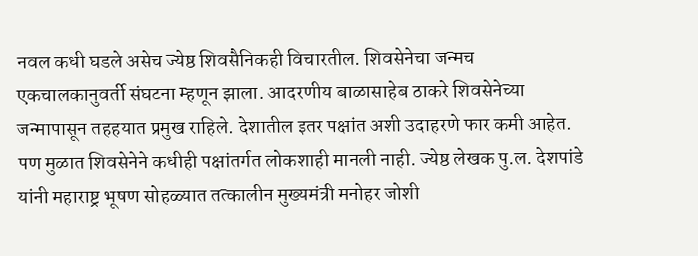नवल कधी घडले असेच ज्येष्ठ शिवसैनिकही विचारतील. शिवसेनेचा जन्मच एकचालकानुवर्ती संघटना म्हणून झाला. आदरणीय बाळासाहेब ठाकरे शिवसेनेच्या जन्मापासून तहहयात प्रमुख राहिले. देशातील इतर पक्षांत अशी उदाहरणे फार कमी आहेत.
पण मुळात शिवसेनेने कधीही पक्षांतर्गत लोकशाही मानली नाही. ज्येष्ठ लेखक पु.ल. देशपांडे यांनी महाराष्ट्र भूषण सोहळ्यात तत्कालीन मुख्यमंत्री मनोहर जोशी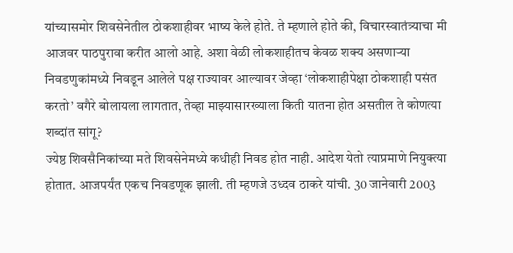यांच्यासमोर शिवसेनेतील ठोकशाहीवर भाष्य केले होते. ते म्हणाले होते की, विचारस्वातंत्र्याचा मी आजवर पाठपुरावा करीत आलो आहे. अशा वेळी लोकशाहीतच केवळ शक्य असणाऱ्या निवडणुकांमध्ये निवडून आलेले पक्ष राज्यावर आल्यावर जेव्हा ‘लोकशाहीपेक्षा ठोकशाही पसंत करतो’ वगैरे बोलायला लागतात, तेव्हा माझ्यासारख्याला किती यातना होत असतील ते कोणत्या शब्दांत सांगू?
ज्येष्ठ शिवसैनिकांच्या मते शिवसेनेमध्ये कधीही निवड होत नाही. आदेश येतो त्याप्रमाणे नियुक्त्या होतात. आजपर्यंत एकच निवडणूक झाली. ती म्हणजे उध्दव ठाकरे यांची. 30 जानेवारी 2003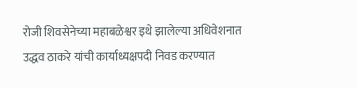रोजी शिवसेनेच्या महाबळेश्वर इथे झालेल्या अधिवेशनात उद्धव ठाकरे यांची कार्याध्यक्षपदी निवड करण्यात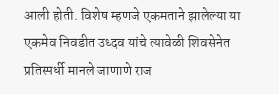आली होती. विशेष म्हणजे एकमताने झालेल्या या एकमेव निवडीत उध्दव यांचे त्यावेळी शिवसेनेत प्रतिस्पर्धी मानले जाणाणे राज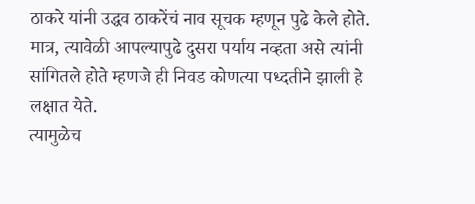ठाकरे यांनी उद्धव ठाकरेंचं नाव सूचक म्हणून पुढे केले होते. मात्र, त्यावेळी आपल्यापुढे दुसरा पर्याय नव्हता असे त्यांनी सांगितले होते म्हणजे ही निवड कोणत्या पध्दतीने झाली हे लक्षात येते.
त्यामुळेच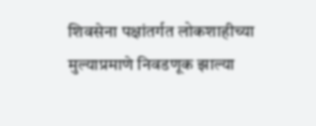शिवसेना पक्षांतर्गत लोकशाहीच्या मुल्याप्रमाणे निवडणूक झाल्या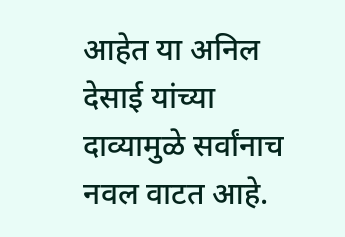आहेत या अनिल देसाई यांच्या दाव्यामुळे सर्वांनाच नवल वाटत आहे.